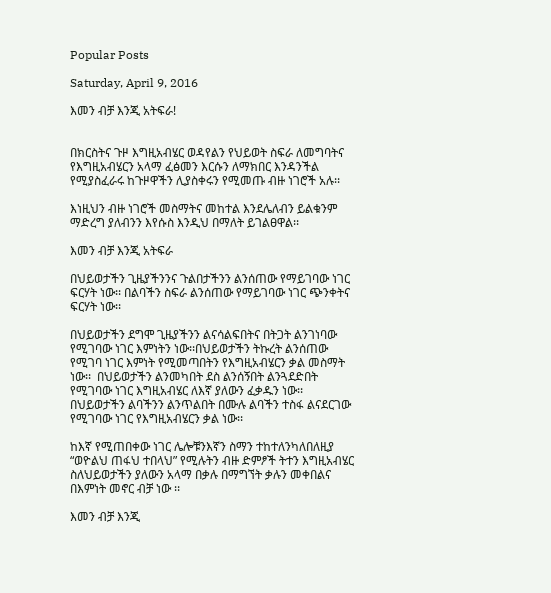Popular Posts

Saturday, April 9, 2016

እመን ብቻ እንጂ አትፍራ!


በክርስትና ጉዞ እግዚአብሄር ወዳየልን የህይወት ስፍራ ለመግባትና የእግዚአብሄርን አላማ ፈፅመን እርሱን ለማክበር እንዳንችል የሚያስፈራሩ ከጉዞዋችን ሊያስቀሩን የሚመጡ ብዙ ነገሮች አሉ፡፡

እነዚህን ብዙ ነገሮች መስማትና መከተል እንደሌለብን ይልቁንም ማድረግ ያለብንን እየሱስ እንዲህ በማለት ይገልፀዋል፡፡

እመን ብቻ እንጂ አትፍራ

በህይወታችን ጊዜያችንንና ጉልበታችንን ልንሰጠው የማይገባው ነገር ፍርሃት ነው፡፡ በልባችን ስፍራ ልንሰጠው የማይገባው ነገር ጭንቀትና ፍርሃት ነው፡፡

በህይወታችን ደግሞ ጊዜያችንን ልናሳልፍበትና በትጋት ልንገነባው የሚገባው ነገር እምነትን ነው፡፡በህይወታችን ትኩረት ልንሰጠው የሚገባ ነገር እምነት የሚመጣበትን የእግዚአብሄርን ቃል መስማት ነው፡፡  በህይወታችን ልንመካበት ደስ ልንሰኝበት ልንጓደድበት የሚገባው ነገር እግዚአብሄር ለእኛ ያለውን ፈቃዱን ነው፡፡ በህይወታችን ልባችንን ልንጥልበት በሙሉ ልባችን ተስፋ ልናደርገው የሚገባው ነገር የእግዚአብሄርን ቃል ነው፡፡

ከእኛ የሚጠበቀው ነገር ሌሎቹንእኛን ስማን ተከተለንካለበለዚያ “ወዮልህ ጠፋህ ተበላህ” የሚሉትን ብዙ ድምፆች ትተን እግዚአብሄር  ስለህይወታችን ያለውን አላማ በቃሉ በማግኘት ቃሉን መቀበልና በእምነት መኖር ብቻ ነው ፡፡

እመን ብቻ እንጂ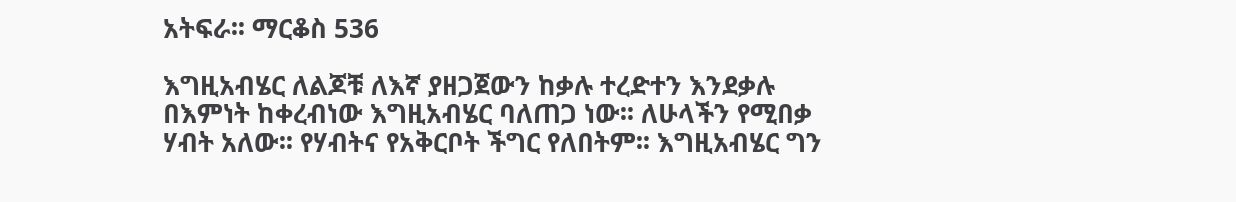አትፍራ፡፡ ማርቆስ 536

እግዚአብሄር ለልጆቹ ለእኛ ያዘጋጀውን ከቃሉ ተረድተን እንደቃሉ በእምነት ከቀረብነው እግዚአብሄር ባለጠጋ ነው፡፡ ለሁላችን የሚበቃ ሃብት አለው፡፡ የሃብትና የአቅርቦት ችግር የለበትም፡፡ እግዚአብሄር ግን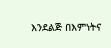እንደልጅ በእምነትና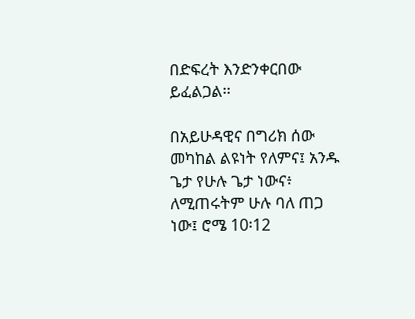በድፍረት እንድንቀርበው ይፈልጋል፡፡

በአይሁዳዊና በግሪክ ሰው መካከል ልዩነት የለምና፤ አንዱ ጌታ የሁሉ ጌታ ነውና፥ ለሚጠሩትም ሁሉ ባለ ጠጋ ነው፤ ሮሜ 10፡12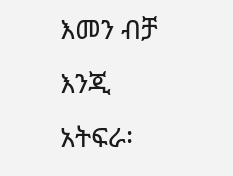እመን ብቻ እንጂ አትፍራ፡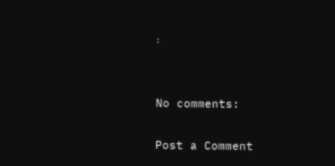፡


No comments:

Post a Comment